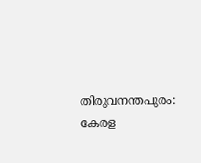തിരുവനന്തപുരം: കേരള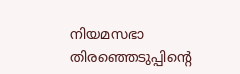നിയമസഭാ തിരഞ്ഞെടുപ്പിന്റെ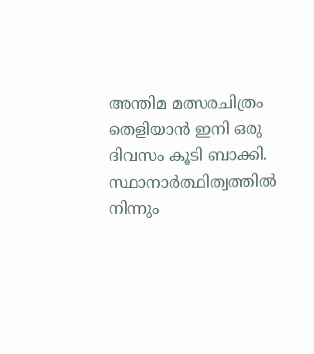അന്തിമ മത്സരചിത്രം തെളിയാൻ ഇനി ഒരു ദിവസം കൂടി ബാക്കി. സ്ഥാനാർത്ഥിത്വത്തിൽ നിന്നും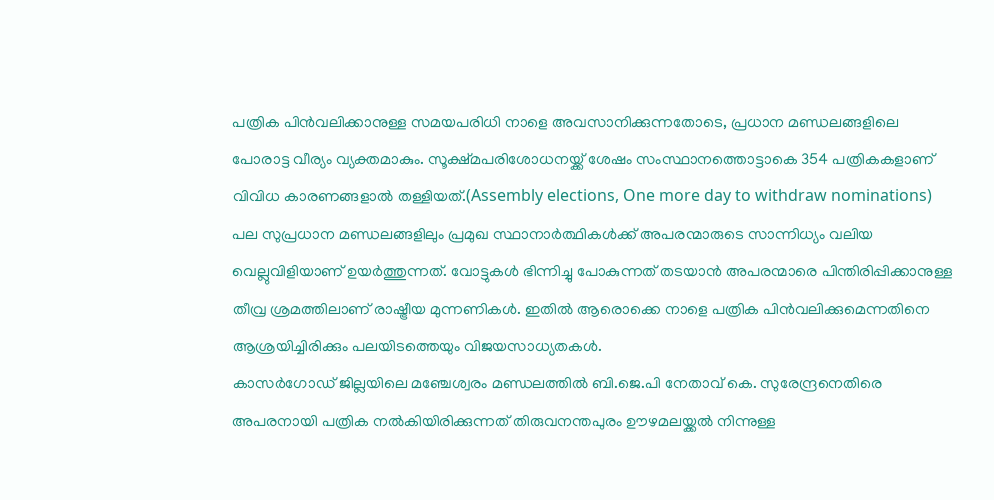പത്രിക പിൻവലിക്കാനുള്ള സമയപരിധി നാളെ അവസാനിക്കുന്നതോടെ, പ്രധാന മണ്ഡലങ്ങളിലെ പോരാട്ട വീര്യം വ്യക്തമാകും. സൂക്ഷ്മപരിശോധനയ്ക്ക് ശേഷം സംസ്ഥാനത്തൊട്ടാകെ 354 പത്രികകളാണ് വിവിധ കാരണങ്ങളാൽ തള്ളിയത്.(Assembly elections, One more day to withdraw nominations)
പല സുപ്രധാന മണ്ഡലങ്ങളിലും പ്രമുഖ സ്ഥാനാർത്ഥികൾക്ക് അപരന്മാരുടെ സാന്നിധ്യം വലിയ വെല്ലുവിളിയാണ് ഉയർത്തുന്നത്. വോട്ടുകൾ ഭിന്നിച്ചു പോകുന്നത് തടയാൻ അപരന്മാരെ പിന്തിരിപ്പിക്കാനുള്ള തീവ്ര ശ്രമത്തിലാണ് രാഷ്ട്രീയ മുന്നണികൾ. ഇതിൽ ആരൊക്കെ നാളെ പത്രിക പിൻവലിക്കുമെന്നതിനെ ആശ്രയിച്ചിരിക്കും പലയിടത്തെയും വിജയസാധ്യതകൾ.
കാസർഗോഡ് ജില്ലയിലെ മഞ്ചേശ്വരം മണ്ഡലത്തിൽ ബി.ജെ.പി നേതാവ് കെ. സുരേന്ദ്രനെതിരെ അപരനായി പത്രിക നൽകിയിരിക്കുന്നത് തിരുവനന്തപുരം ഊഴമലയ്ക്കൽ നിന്നുള്ള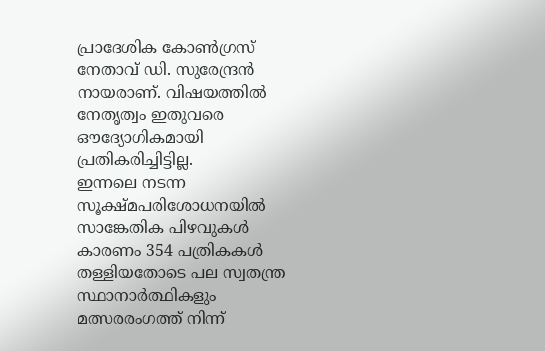പ്രാദേശിക കോൺഗ്രസ് നേതാവ് ഡി. സുരേന്ദ്രൻ നായരാണ്. വിഷയത്തിൽ നേതൃത്വം ഇതുവരെ ഔദ്യോഗികമായി പ്രതികരിച്ചിട്ടില്ല.
ഇന്നലെ നടന്ന സൂക്ഷ്മപരിശോധനയിൽ സാങ്കേതിക പിഴവുകൾ കാരണം 354 പത്രികകൾ തള്ളിയതോടെ പല സ്വതന്ത്ര സ്ഥാനാർത്ഥികളും മത്സരരംഗത്ത് നിന്ന്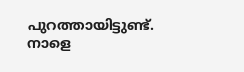പുറത്തായിട്ടുണ്ട്. നാളെ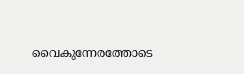വൈകുന്നേരത്തോടെ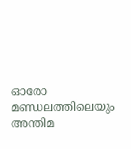ഓരോ മണ്ഡലത്തിലെയും അന്തിമ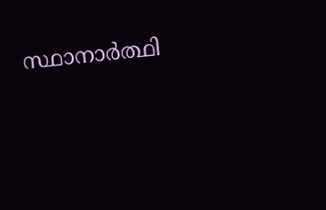സ്ഥാനാർത്ഥി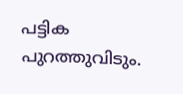പട്ടിക പുറത്തുവിടും.